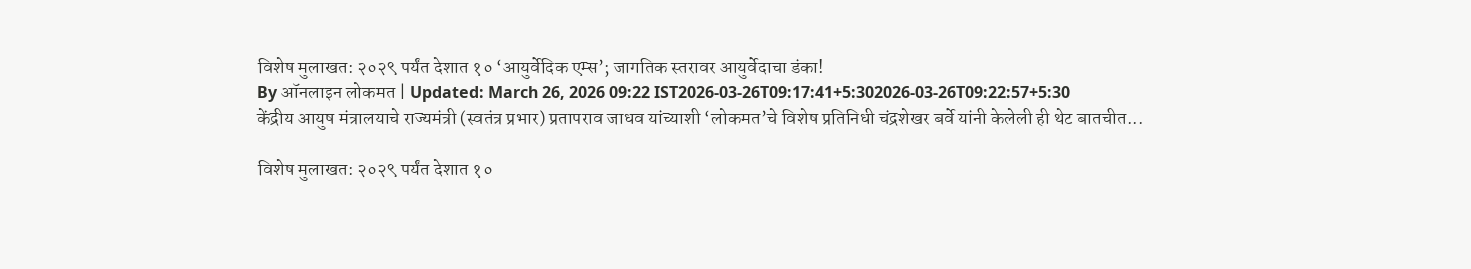विशेष मुलाखत: २०२९ पर्यंत देशात १० ‘आयुर्वेदिक एम्स’; जागतिक स्तरावर आयुर्वेदाचा डंका!
By ऑनलाइन लोकमत | Updated: March 26, 2026 09:22 IST2026-03-26T09:17:41+5:302026-03-26T09:22:57+5:30
केंद्रीय आयुष मंत्रालयाचे राज्यमंत्री (स्वतंत्र प्रभार) प्रतापराव जाधव यांच्याशी ‘लोकमत’चे विशेष प्रतिनिधी चंद्रशेखर बर्वे यांनी केलेली ही थेट बातचीत...

विशेष मुलाखत: २०२९ पर्यंत देशात १०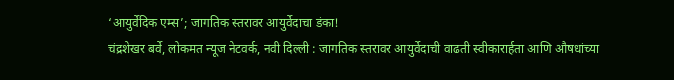‘आयुर्वेदिक एम्स’; जागतिक स्तरावर आयुर्वेदाचा डंका!
चंद्रशेखर बर्वे, लोकमत न्यूज नेटवर्क, नवी दिल्ली : जागतिक स्तरावर आयुर्वेदाची वाढती स्वीकारार्हता आणि औषधांच्या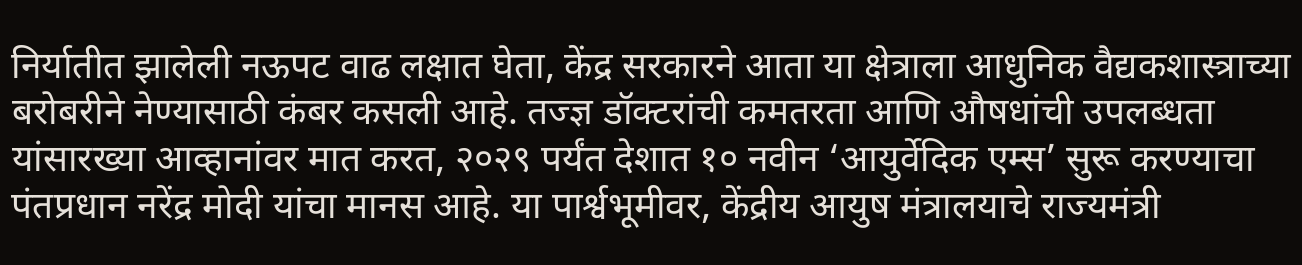निर्यातीत झालेली नऊपट वाढ लक्षात घेता, केंद्र सरकारने आता या क्षेत्राला आधुनिक वैद्यकशास्त्राच्या बरोबरीने नेण्यासाठी कंबर कसली आहे. तज्ज्ञ डॉक्टरांची कमतरता आणि औषधांची उपलब्धता यांसारख्या आव्हानांवर मात करत, २०२९ पर्यंत देशात १० नवीन ‘आयुर्वेदिक एम्स’ सुरू करण्याचा पंतप्रधान नरेंद्र मोदी यांचा मानस आहे. या पार्श्वभूमीवर, केंद्रीय आयुष मंत्रालयाचे राज्यमंत्री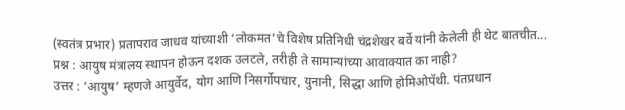(स्वतंत्र प्रभार) प्रतापराव जाधव यांच्याशी ‘लोकमत’चे विशेष प्रतिनिधी चंद्रशेखर बर्वे यांनी केलेली ही थेट बातचीत...
प्रश्न : आयुष मंत्रालय स्थापन होऊन दशक उलटले, तरीही ते सामान्यांच्या आवाक्यात का नाही?
उत्तर : ‘आयुष’ म्हणजे आयुर्वेद, योग आणि निसर्गोपचार, युनानी, सिद्धा आणि होमिओपॅथी. पंतप्रधान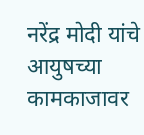नरेंद्र मोदी यांचे आयुषच्या कामकाजावर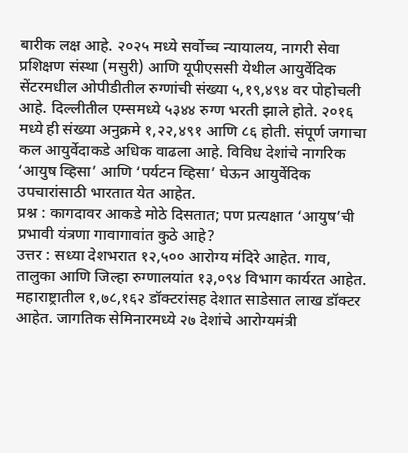बारीक लक्ष आहे. २०२५ मध्ये सर्वोच्च न्यायालय, नागरी सेवा प्रशिक्षण संस्था (मसुरी) आणि यूपीएससी येथील आयुर्वेदिक सेंटरमधील ओपीडीतील रुग्णांची संख्या ५,१९,४९४ वर पोहोचली आहे. दिल्लीतील एम्समध्ये ५३४४ रुग्ण भरती झाले होते. २०१६ मध्ये ही संख्या अनुक्रमे १,२२,४९१ आणि ८६ होती. संपूर्ण जगाचा कल आयुर्वेदाकडे अधिक वाढला आहे. विविध देशांचे नागरिक ‘आयुष व्हिसा’ आणि ‘पर्यटन व्हिसा’ घेऊन आयुर्वेदिक उपचारांसाठी भारतात येत आहेत.
प्रश्न : कागदावर आकडे मोठे दिसतात; पण प्रत्यक्षात ‘आयुष’ची प्रभावी यंत्रणा गावागावांत कुठे आहे?
उत्तर : सध्या देशभरात १२,५०० आरोग्य मंदिरे आहेत. गाव, तालुका आणि जिल्हा रुग्णालयांत १३,०९४ विभाग कार्यरत आहेत. महाराष्ट्रातील १,७८,१६२ डॉक्टरांसह देशात साडेसात लाख डॉक्टर आहेत. जागतिक सेमिनारमध्ये २७ देशांचे आरोग्यमंत्री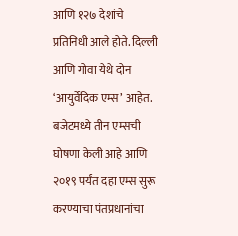आणि १२७ देशांचे प्रतिनिधी आले होते. दिल्ली आणि गोवा येथे दोन ‘आयुर्वेदिक एम्स’ आहेत. बजेटमध्ये तीन एम्सची घोषणा केली आहे आणि २०१९ पर्यंत दहा एम्स सुरू करण्याचा पंतप्रधानांचा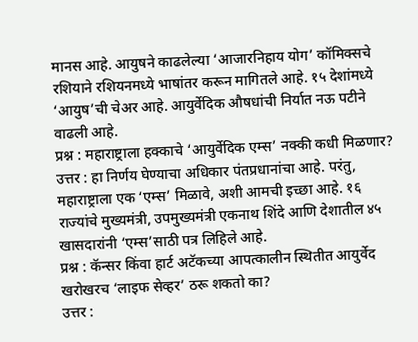मानस आहे. आयुषने काढलेल्या ‘आजारनिहाय योग’ कॉमिक्सचे रशियाने रशियनमध्ये भाषांतर करून मागितले आहे. १५ देशांमध्ये ‘आयुष’ची चेअर आहे. आयुर्वेदिक औषधांची निर्यात नऊ पटीने वाढली आहे.
प्रश्न : महाराष्ट्राला हक्काचे ‘आयुर्वेदिक एम्स’ नक्की कधी मिळणार?
उत्तर : हा निर्णय घेण्याचा अधिकार पंतप्रधानांचा आहे. परंतु, महाराष्ट्राला एक ‘एम्स’ मिळावे, अशी आमची इच्छा आहे. १६ राज्यांचे मुख्यमंत्री, उपमुख्यमंत्री एकनाथ शिंदे आणि देशातील ४५ खासदारांनी ‘एम्स’साठी पत्र लिहिले आहे.
प्रश्न : कॅन्सर किंवा हार्ट अटॅकच्या आपत्कालीन स्थितीत आयुर्वेद खरोखरच ‘लाइफ सेव्हर’ ठरू शकतो का?
उत्तर :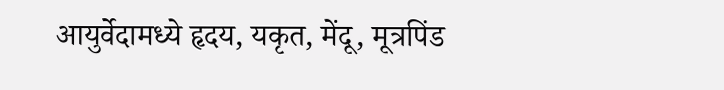आयुर्वेदामध्ये हृदय, यकृत, मेंदू, मूत्रपिंड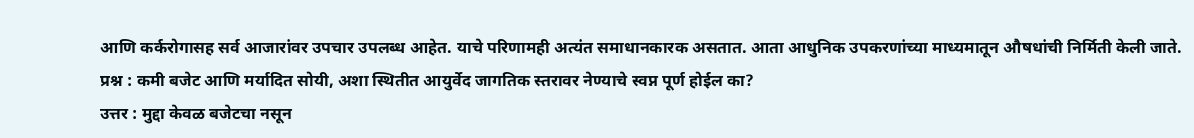आणि कर्करोगासह सर्व आजारांवर उपचार उपलब्ध आहेत. याचे परिणामही अत्यंत समाधानकारक असतात. आता आधुनिक उपकरणांच्या माध्यमातून औषधांची निर्मिती केली जाते.
प्रश्न : कमी बजेट आणि मर्यादित सोयी, अशा स्थितीत आयुर्वेद जागतिक स्तरावर नेण्याचे स्वप्न पूर्ण होईल का?
उत्तर : मुद्दा केवळ बजेटचा नसून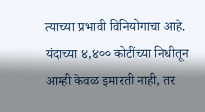त्याच्या प्रभावी विनियोगाचा आहे. यंदाच्या ४,४०० कोटींच्या निधीतून आम्ही केवळ इमारती नाही, तर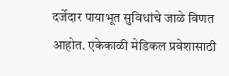दर्जेदार पायाभूत सुविधांचे जाळे विणत आहोत. एकेकाळी मेडिकल प्रवेशासाठी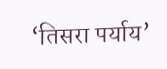‘तिसरा पर्याय’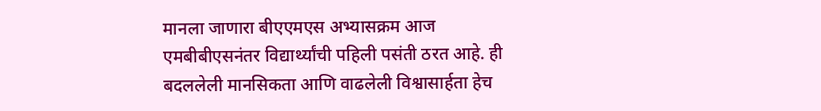मानला जाणारा बीएएमएस अभ्यासक्रम आज एमबीबीएसनंतर विद्यार्थ्यांची पहिली पसंती ठरत आहे. ही बदललेली मानसिकता आणि वाढलेली विश्वासार्हता हेच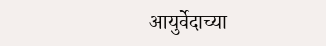आयुर्वेदाच्या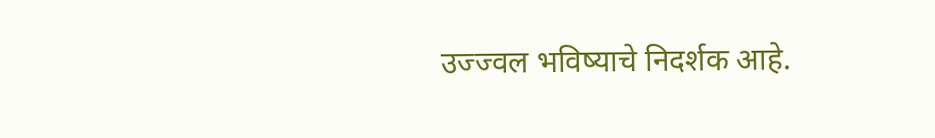उज्ज्वल भविष्याचे निदर्शक आहे.